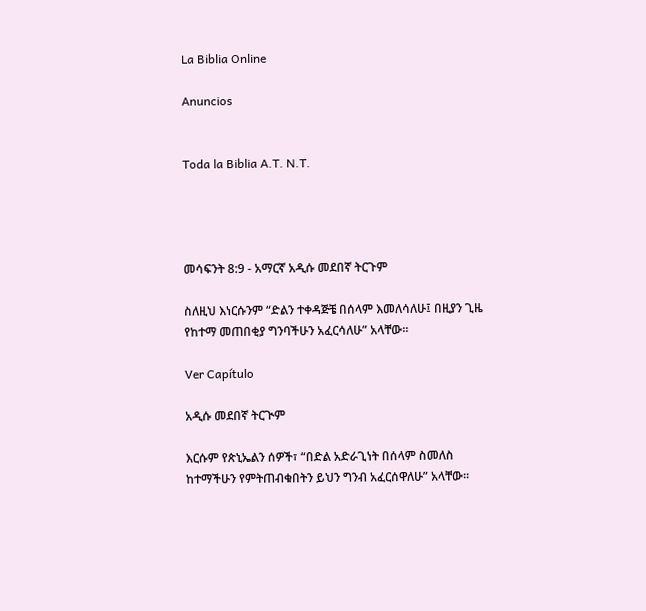La Biblia Online

Anuncios


Toda la Biblia A.T. N.T.




መሳፍንት 8:9 - አማርኛ አዲሱ መደበኛ ትርጉም

ስለዚህ እነርሱንም “ድልን ተቀዳጅቼ በሰላም እመለሳለሁ፤ በዚያን ጊዜ የከተማ መጠበቂያ ግንባችሁን አፈርሳለሁ” አላቸው።

Ver Capítulo

አዲሱ መደበኛ ትርጒም

እርሱም የጵኒኤልን ሰዎች፣ “በድል አድራጊነት በሰላም ስመለስ ከተማችሁን የምትጠብቁበትን ይህን ግንብ አፈርሰዋለሁ” አላቸው።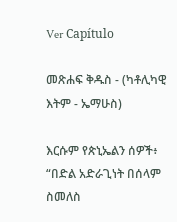Ver Capítulo

መጽሐፍ ቅዱስ - (ካቶሊካዊ እትም - ኤማሁስ)

እርሱም የጵኒኤልን ሰዎች፥ “በድል አድራጊነት በሰላም ስመለስ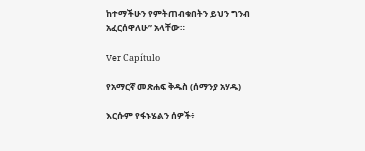ከተማችሁን የምትጠብቁበትን ይህን ግንብ አፈርሰዋለሁ” አላቸው።

Ver Capítulo

የአማርኛ መጽሐፍ ቅዱስ (ሰማንያ አሃዱ)

እርሱም የፋኑሄልን ሰዎች፥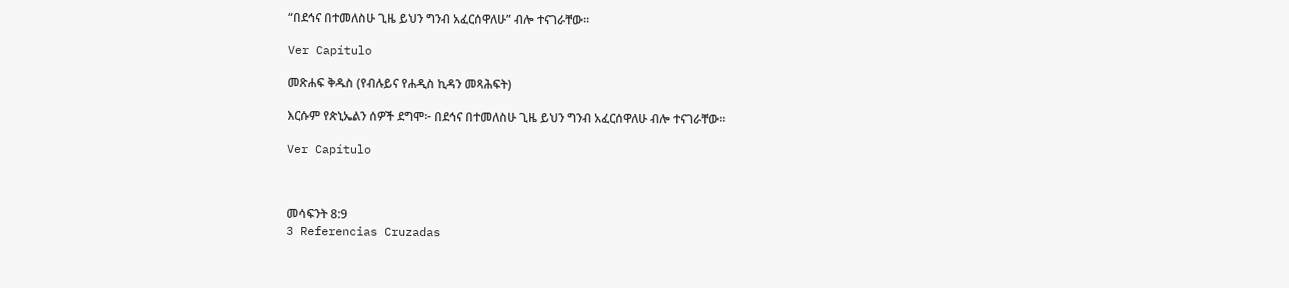“በደኅና በተመለስሁ ጊዜ ይህን ግንብ አፈርሰዋለሁ” ብሎ ተናገራቸው።

Ver Capítulo

መጽሐፍ ቅዱስ (የብሉይና የሐዲስ ኪዳን መጻሕፍት)

እርሱም የጵኒኤልን ሰዎች ደግሞ፦ በደኅና በተመለስሁ ጊዜ ይህን ግንብ አፈርሰዋለሁ ብሎ ተናገራቸው።

Ver Capítulo



መሳፍንት 8:9
3 Referencias Cruzadas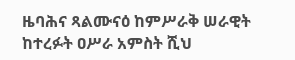ዜባሕና ጻልሙናዕ ከምሥራቅ ሠራዊት ከተረፉት ዐሥራ አምስት ሺህ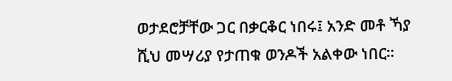ወታደሮቻቸው ጋር በቃርቆር ነበሩ፤ አንድ መቶ ኻያ ሺህ መሣሪያ የታጠቁ ወንዶች አልቀው ነበር።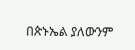በጵኑኤል ያለውንም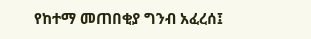የከተማ መጠበቂያ ግንብ አፈረሰ፤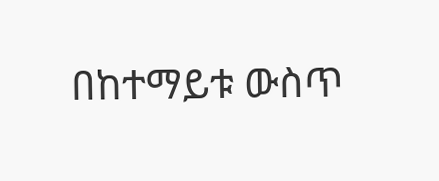በከተማይቱ ውስጥ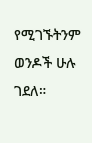የሚገኙትንም ወንዶች ሁሉ ገደለ።